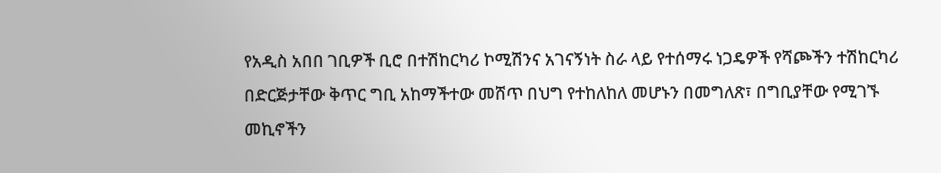የአዲስ አበበ ገቢዎች ቢሮ በተሽከርካሪ ኮሚሽንና አገናኝነት ስራ ላይ የተሰማሩ ነጋዴዎች የሻጮችን ተሽከርካሪ በድርጅታቸው ቅጥር ግቢ አከማችተው መሸጥ በህግ የተከለከለ መሆኑን በመግለጽ፣ በግቢያቸው የሚገኙ መኪኖችን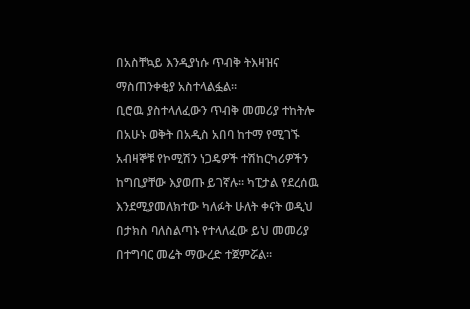በአስቸኳይ እንዲያነሱ ጥብቅ ትእዛዝና ማስጠንቀቂያ አስተላልፏል።
ቢሮዉ ያስተላለፈውን ጥብቅ መመሪያ ተከትሎ በአሁኑ ወቅት በአዲስ አበባ ከተማ የሚገኙ አብዛኞቹ የኮሚሽን ነጋዴዎች ተሽከርካሪዎችን ከግቢያቸው እያወጡ ይገኛሉ። ካፒታል የደረሰዉ እንደሚያመለክተው ካለፉት ሁለት ቀናት ወዲህ በታክስ ባለስልጣኑ የተላለፈው ይህ መመሪያ በተግባር መሬት ማውረድ ተጀምሯል።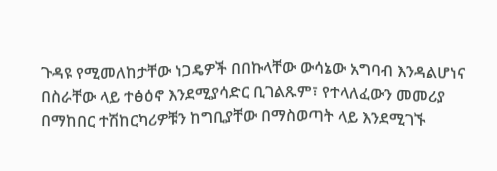ጉዳዩ የሚመለከታቸው ነጋዴዎች በበኩላቸው ውሳኔው አግባብ እንዳልሆነና በስራቸው ላይ ተፅዕኖ እንደሚያሳድር ቢገልጹም፣ የተላለፈውን መመሪያ በማከበር ተሽከርካሪዎቹን ከግቢያቸው በማስወጣት ላይ እንደሚገኙ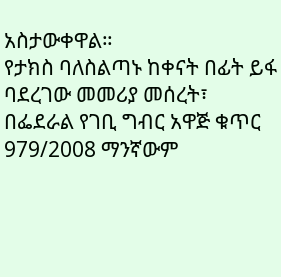አስታውቀዋል።
የታክስ ባለስልጣኑ ከቀናት በፊት ይፋ ባደረገው መመሪያ መሰረት፣ በፌደራል የገቢ ግብር አዋጅ ቁጥር 979/2008 ማንኛውም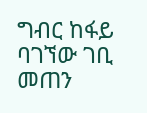ግብር ከፋይ ባገኘው ገቢ መጠን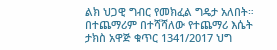ልክ ህጋዊ ግብር የመክፈል ግዴታ አለበት። በተጨማሪም በተሻሻለው የተጨማሪ እሴት ታክስ አዋጅ ቁጥር 1341/2017 ህግ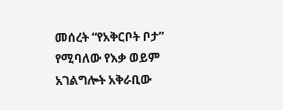መሰረት “የአቅርቦት ቦታ” የሚባለው የእቃ ወይም አገልግሎት አቅራቢው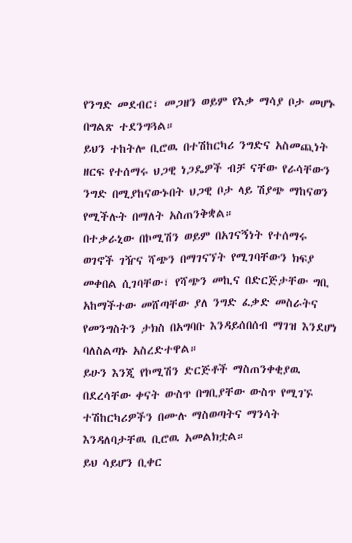የንግድ መደብር፣ መጋዘን ወይም የእቃ ማሳያ ቦታ መሆኑ በግልጽ ተደንግጓል።
ይህን ተከትሎ ቢሮዉ በተሽከርካሪ ንግድና አስመጪነት ዘርፍ የተሰማሩ ህጋዊ ነጋዴዎች ብቻ ናቸው የራሳቸውን ንግድ በሚያከናውኑበት ህጋዊ ቦታ ላይ ሽያጭ ማከናወን የሚችሉት በማለት አስጠንቅቋል።
በተቃራኒው በኮሚሽን ወይም በአገናኝነት የተሰማሩ ወገኖች ገዥና ሻጭን በማገናኘት የሚገባቸውን ክፍያ መቀበል ሲገባቸው፣ የሻጭን መኪና በድርጅታቸው ግቢ አከማችተው መሸጣቸው ያለ ንግድ ፈቃድ መስራትና የመንግስትን ታክስ በአግባቡ እንዳይሰበሰብ ማገዝ እንደሆነ ባለስልጣኑ አስረድተዋል።
ይሁን እንጂ የኮሚሽን ድርጅቶች ማስጠንቀቂያዉ በደረሳቸው ቀናት ውስጥ በግቢያቸው ውስጥ የሚገኙ ተሽከርካሪዎችን በሙሉ ማስወጣትና ማንሳት እንዳለባታቸዉ ቢሮዉ አመልክቷል።
ይህ ሳይሆን ቢቀር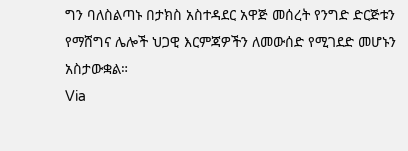ግን ባለስልጣኑ በታክስ አስተዳደር አዋጅ መሰረት የንግድ ድርጅቱን የማሸግና ሌሎች ህጋዊ እርምጃዎችን ለመውሰድ የሚገደድ መሆኑን አስታውቋል።
Via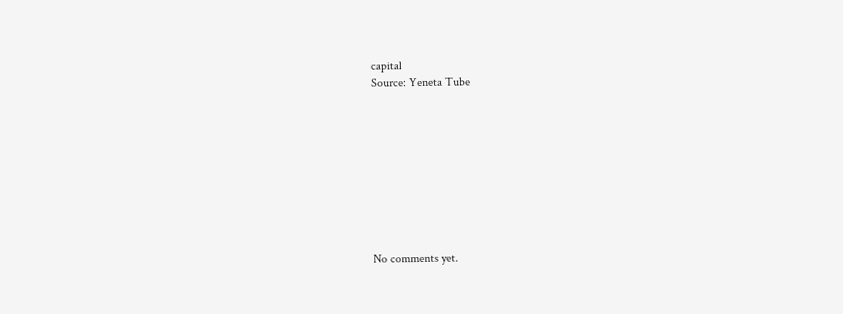capital
Source: Yeneta Tube









No comments yet.